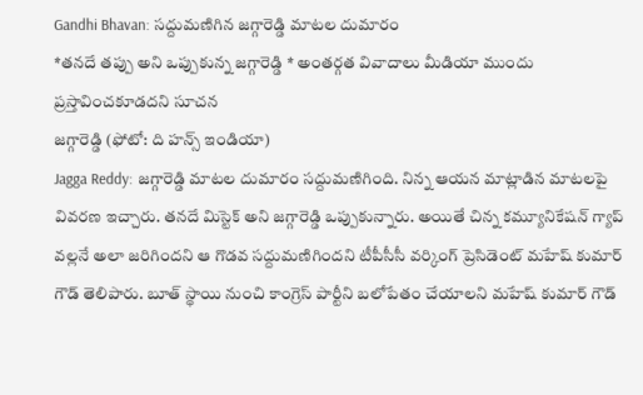Gandhi Bhavan: సద్దుమణిగిన జగ్గారెడ్డి మాటల దుమారం
*తనదే తప్పు అని ఒప్పుకున్న జగ్గారెడ్డి * అంతర్గత వివాదాలు మీడియా ముందు ప్రస్తావించకూడదని సూచన
జగ్గారెడ్డి (ఫోటో: ది హన్స్ ఇండియా)
Jagga Reddy: జగ్గారెడ్డి మాటల దుమారం సద్దుమణిగింది. నిన్న ఆయన మాట్లాడిన మాటలపై వివరణ ఇచ్చారు. తనదే మిస్టెక్ అని జగ్గారెడ్డి ఒప్పుకున్నారు. అయితే చిన్న కమ్యూనికేషన్ గ్యాప్ వల్లనే అలా జరిగిందని ఆ గొడవ సద్దుమణిగిందని టీపీసీసీ వర్కింగ్ ప్రెసిడెంట్ మహేష్ కుమార్ గౌడ్ తెలిపారు. బూత్ స్థాయి నుంచి కాంగ్రెస్ పార్టీని బలోపేతం చేయాలని మహేష్ కుమార్ గౌడ్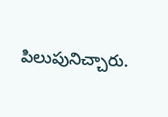పిలుపునిచ్చారు.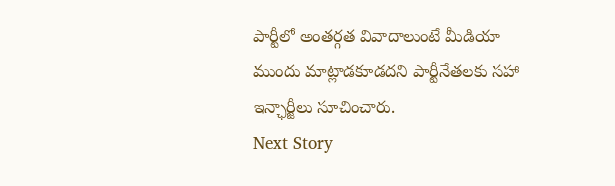పార్టీలో అంతర్గత వివాదాలుంటే మీడియా ముందు మాట్లాడకూడదని పార్టీనేతలకు సహా ఇన్ఛార్జీలు సూచించారు.
Next Story